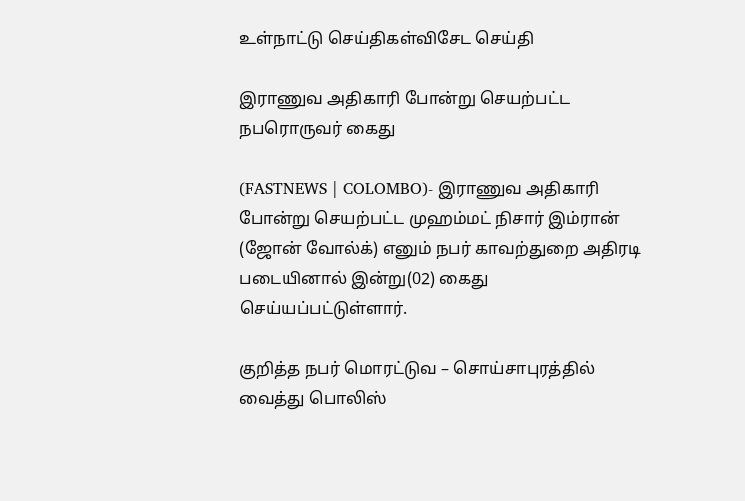உள்நாட்டு செய்திகள்விசேட செய்தி

இராணுவ அதிகாரி போன்று செயற்பட்ட நபரொருவர் கைது

(FASTNEWS | COLOMBO)- இராணுவ அதிகாரி போன்று செயற்பட்ட முஹம்மட் நிசார் இம்ரான் (ஜோன் வோல்க்) எனும் நபர் காவற்துறை அதிரடி படையினால் இன்று(02) கைது செய்யப்பட்டுள்ளார்.

குறித்த நபர் மொரட்டுவ – சொய்சாபுரத்தில் வைத்து பொலிஸ்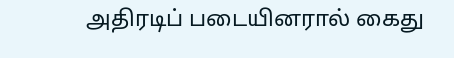அதிரடிப் படையினரால் கைது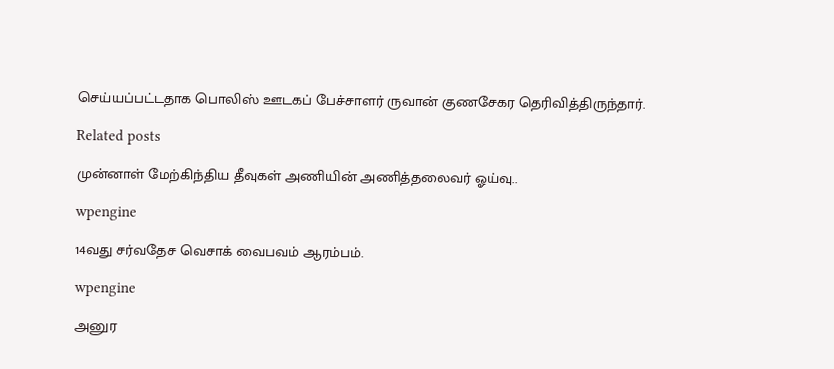செய்யப்பட்டதாக பொலிஸ் ஊடகப் பேச்சாளர் ருவான் குணசேகர தெரிவித்திருந்தார்.

Related posts

முன்னாள் மேற்கிந்திய தீவுகள் அணியின் அணித்தலைவர் ஓய்வு..

wpengine

14வது சர்வதேச வெசாக் வைபவம் ஆரம்பம்.

wpengine

அனுர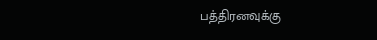பத்திரனவுக்கு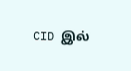CID இல்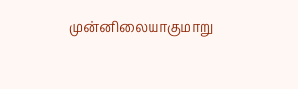முன்னிலையாகுமாறு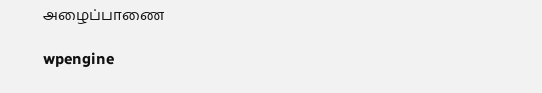அழைப்பாணை

wpengine